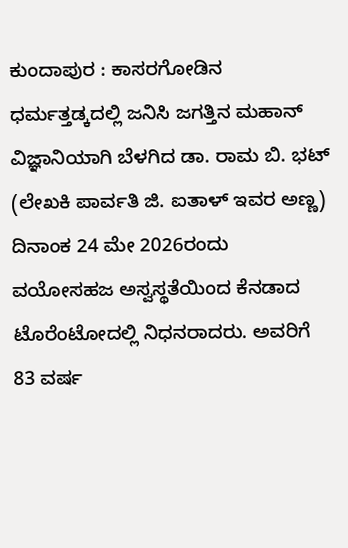ಕುಂದಾಪುರ : ಕಾಸರಗೋಡಿನ ಧರ್ಮತ್ತಡ್ಕದಲ್ಲಿ ಜನಿಸಿ ಜಗತ್ತಿನ ಮಹಾನ್ ವಿಜ್ಞಾನಿಯಾಗಿ ಬೆಳಗಿದ ಡಾ. ರಾಮ ಬಿ. ಭಟ್ (ಲೇಖಕಿ ಪಾರ್ವತಿ ಜಿ. ಐತಾಳ್ ಇವರ ಅಣ್ಣ) ದಿನಾಂಕ 24 ಮೇ 2026ರಂದು ವಯೋಸಹಜ ಅಸ್ವಸ್ಥತೆಯಿಂದ ಕೆನಡಾದ ಟೊರೆಂಟೋದಲ್ಲಿ ನಿಧನರಾದರು. ಅವರಿಗೆ 83 ವರ್ಷ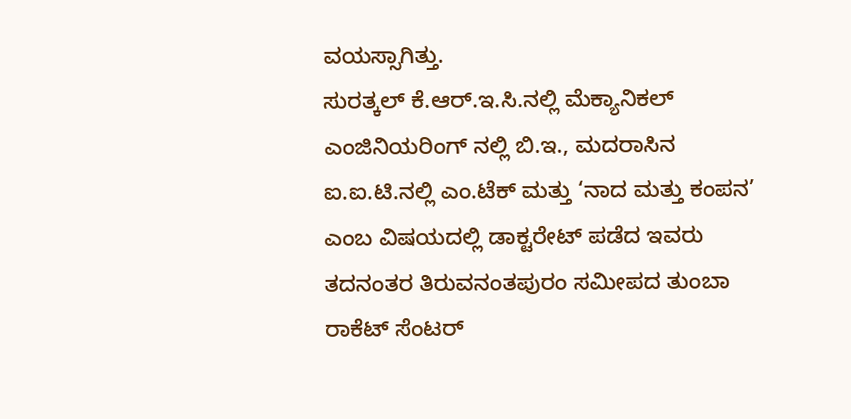ವಯಸ್ಸಾಗಿತ್ತು.
ಸುರತ್ಕಲ್ ಕೆ.ಆರ್.ಇ.ಸಿ.ನಲ್ಲಿ ಮೆಕ್ಯಾನಿಕಲ್ ಎಂಜಿನಿಯರಿಂಗ್ ನಲ್ಲಿ ಬಿ.ಇ., ಮದರಾಸಿನ ಐ.ಐ.ಟಿ.ನಲ್ಲಿ ಎಂ.ಟೆಕ್ ಮತ್ತು ‘ನಾದ ಮತ್ತು ಕಂಪನ’ ಎಂಬ ವಿಷಯದಲ್ಲಿ ಡಾಕ್ಟರೇಟ್ ಪಡೆದ ಇವರು ತದನಂತರ ತಿರುವನಂತಪುರಂ ಸಮೀಪದ ತುಂಬಾ ರಾಕೆಟ್ ಸೆಂಟರ್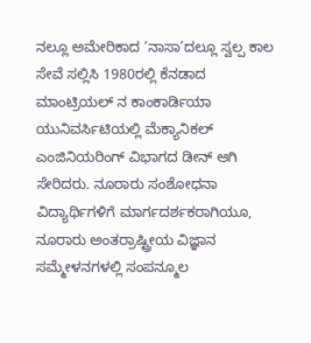ನಲ್ಲೂ ಅಮೇರಿಕಾದ ‘ನಾಸಾ’ದಲ್ಲೂ ಸ್ವಲ್ಪ ಕಾಲ ಸೇವೆ ಸಲ್ಲಿಸಿ 1980ರಲ್ಲಿ ಕೆನಡಾದ ಮಾಂಟ್ರಿಯಲ್ ನ ಕಾಂಕಾರ್ಡಿಯಾ ಯುನಿವರ್ಸಿಟಿಯಲ್ಲಿ ಮೆಕ್ಯಾನಿಕಲ್ ಎಂಜಿನಿಯರಿಂಗ್ ವಿಭಾಗದ ಡೀನ್ ಆಗಿ ಸೇರಿದರು. ನೂರಾರು ಸಂಶೋಧನಾ ವಿದ್ಯಾರ್ಥಿಗಳಿಗೆ ಮಾರ್ಗದರ್ಶಕರಾಗಿಯೂ, ನೂರಾರು ಅಂತರ್ರಾಷ್ಟ್ರೀಯ ವಿಜ್ಞಾನ ಸಮ್ಮೇಳನಗಳಲ್ಲಿ ಸಂಪನ್ಮೂಲ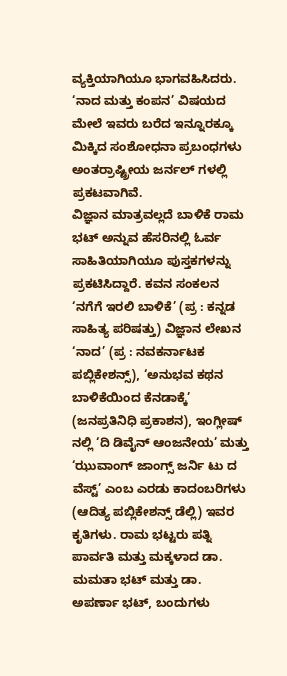ವ್ಯಕ್ತಿಯಾಗಿಯೂ ಭಾಗವಹಿಸಿದರು. ‘ನಾದ ಮತ್ತು ಕಂಪನ’ ವಿಷಯದ ಮೇಲೆ ಇವರು ಬರೆದ ಇನ್ನೂರಕ್ಕೂ ಮಿಕ್ಕಿದ ಸಂಶೋಧನಾ ಪ್ರಬಂಧಗಳು ಅಂತರ್ರಾಷ್ಟ್ರೀಯ ಜರ್ನಲ್ ಗಳಲ್ಲಿ ಪ್ರಕಟವಾಗಿವೆ.
ವಿಜ್ಞಾನ ಮಾತ್ರವಲ್ಲದೆ ಬಾಳಿಕೆ ರಾಮ ಭಟ್ ಅನ್ನುವ ಹೆಸರಿನಲ್ಲಿ ಓರ್ವ ಸಾಹಿತಿಯಾಗಿಯೂ ಪುಸ್ತಕಗಳನ್ನು ಪ್ರಕಟಿಸಿದ್ದಾರೆ. ಕವನ ಸಂಕಲನ ‘ನಗೆಗೆ ಇರಲಿ ಬಾಳಿಕೆ’ (ಪ್ರ : ಕನ್ನಡ ಸಾಹಿತ್ಯ ಪರಿಷತ್ತು) ವಿಜ್ಞಾನ ಲೇಖನ ‘ನಾದ’ (ಪ್ರ : ನವಕರ್ನಾಟಕ ಪಬ್ಲಿಕೇಶನ್ಸ್), ‘ಅನುಭವ ಕಥನ ಬಾಳಿಕೆಯಿಂದ ಕೆನಡಾಕ್ಕೆ’ (ಜನಪ್ರತಿನಿಧಿ ಪ್ರಕಾಶನ), ಇಂಗ್ಲೀಷ್ ನಲ್ಲಿ ‘ದಿ ಡಿವೈನ್ ಆಂಜನೇಯ’ ಮತ್ತು ‘ಝುವಾಂಗ್ ಜಾಂಗ್ಸ್ ಜರ್ನಿ ಟು ದ ವೆಸ್ಟ್’ ಎಂಬ ಎರಡು ಕಾದಂಬರಿಗಳು (ಆದಿತ್ಯ ಪಬ್ಲಿಕೇಶನ್ಸ್ ಡೆಲ್ಲಿ) ಇವರ ಕೃತಿಗಳು. ರಾಮ ಭಟ್ಟರು ಪತ್ನಿ ಪಾರ್ವತಿ ಮತ್ತು ಮಕ್ಕಳಾದ ಡಾ. ಮಮತಾ ಭಟ್ ಮತ್ತು ಡಾ. ಅಪರ್ಣಾ ಭಟ್, ಬಂದುಗಳು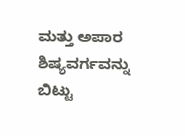ಮತ್ತು ಅಪಾರ ಶಿಷ್ಯವರ್ಗವನ್ನು ಬಿಟ್ಟು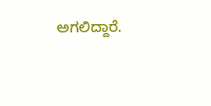ಅಗಲಿದ್ದಾರೆ.